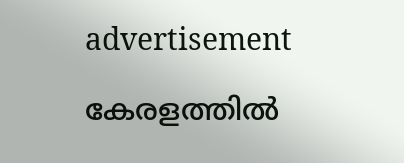advertisement

കേരളത്തിൽ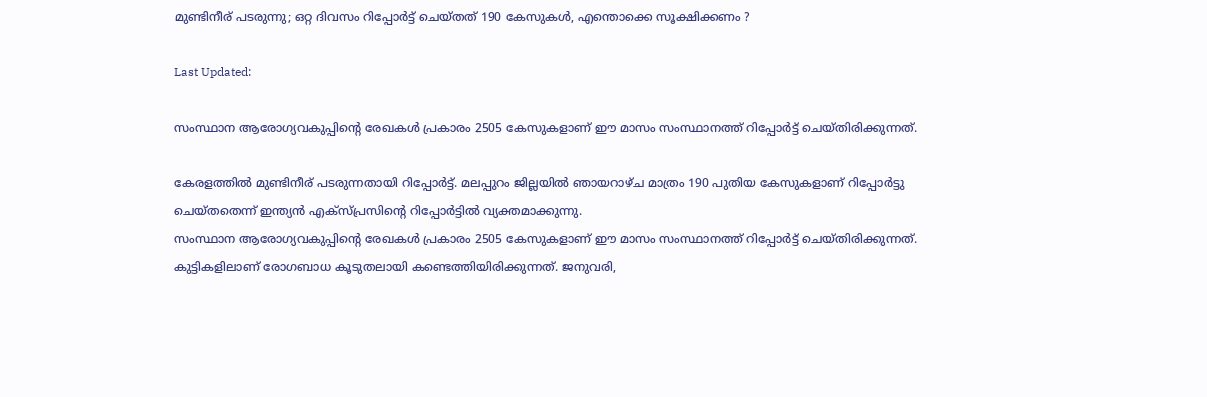മുണ്ടിനീര് പടരുന്നു; ഒറ്റ ദിവസം റിപ്പോര്‍ട്ട് ചെയ്തത് 190 കേസുകള്‍, എന്തൊക്കെ സൂക്ഷിക്കണം ?

Last Updated:

സംസ്ഥാന ആരോഗ്യവകുപ്പിന്റെ രേഖകള്‍ പ്രകാരം 2505 കേസുകളാണ് ഈ മാസം സംസ്ഥാനത്ത് റിപ്പോര്‍ട്ട് ചെയ്തിരിക്കുന്നത്.

കേരളത്തില്‍ മുണ്ടിനീര് പടരുന്നതായി റിപ്പോര്‍ട്ട്. മലപ്പുറം ജില്ലയില്‍ ഞായറാഴ്ച മാത്രം 190 പുതിയ കേസുകളാണ് റിപ്പോര്‍ട്ടു ചെയ്തതെന്ന് ഇന്ത്യന്‍ എക്‌സ്പ്രസിന്റെ റിപ്പോര്‍ട്ടില്‍ വ്യക്തമാക്കുന്നു.
സംസ്ഥാന ആരോഗ്യവകുപ്പിന്റെ രേഖകള്‍ പ്രകാരം 2505 കേസുകളാണ് ഈ മാസം സംസ്ഥാനത്ത് റിപ്പോര്‍ട്ട് ചെയ്തിരിക്കുന്നത്. കുട്ടികളിലാണ് രോഗബാധ കൂടുതലായി കണ്ടെത്തിയിരിക്കുന്നത്. ജനുവരി,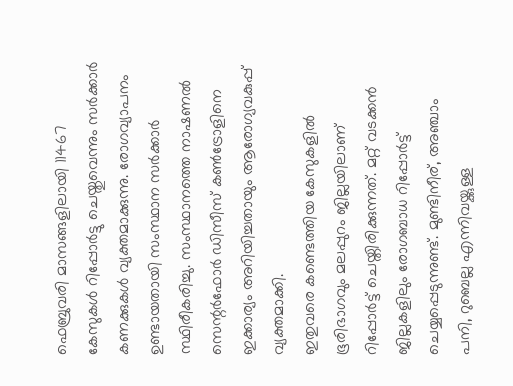ഫെബ്രുവരി മാസങ്ങളിലായി 11467 കേസുകള്‍ റിപ്പോര്‍ട്ടു ചെയ്തുവെന്നും സര്‍ക്കാര്‍ കണക്കുകള്‍ വ്യക്തമാക്കുന്നു. രോഗവ്യാപനം ഉണ്ടായതായി സംസ്ഥാന സര്‍ക്കാര്‍ സ്ഥിരീകരിച്ചു. സംസ്ഥാനത്തെ നാഷണല്‍ സെന്റര്‍ഫോര്‍ ഡിസീസ് കണ്‍ട്രോളിനെ ഇക്കാര്യം അറിയിച്ചതായും ആരോഗ്യവകുപ്പ് വ്യക്തമാക്കി.
ഇതുവരെ കണ്ടെത്തിയ കേസുകളില്‍ ഭൂരിഭാഗവും മലപ്പുറം ജില്ലയിലാണ് റിപ്പോര്‍ട്ട് ചെയ്തിരിക്കുന്നത്. മറ്റ് വടക്കന്‍ ജില്ലകളിലും രോഗബാധ റിപ്പോര്‍ട്ട് ചെയ്യപ്പെടുന്നുണ്ട്. മുണ്ടിനീര്, അഞ്ചാം പനി, റുബെല്ല എന്നിവയ്ക്കുള്ള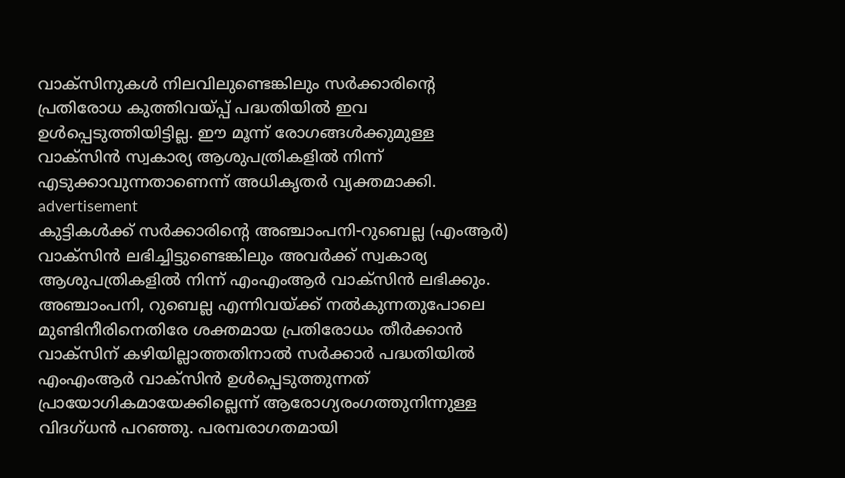വാക്‌സിനുകള്‍ നിലവിലുണ്ടെങ്കിലും സര്‍ക്കാരിന്റെ പ്രതിരോധ കുത്തിവയ്പ്പ് പദ്ധതിയില്‍ ഇവ ഉള്‍പ്പെടുത്തിയിട്ടില്ല. ഈ മൂന്ന് രോഗങ്ങള്‍ക്കുമുള്ള വാക്‌സിന്‍ സ്വകാര്യ ആശുപത്രികളില്‍ നിന്ന് എടുക്കാവുന്നതാണെന്ന് അധികൃതര്‍ വ്യക്തമാക്കി.
advertisement
കുട്ടികള്‍ക്ക് സര്‍ക്കാരിന്റെ അഞ്ചാംപനി-റുബെല്ല (എംആര്‍) വാക്‌സിന്‍ ലഭിച്ചിട്ടുണ്ടെങ്കിലും അവര്‍ക്ക് സ്വകാര്യ ആശുപത്രികളില്‍ നിന്ന് എംഎംആര്‍ വാക്‌സിന്‍ ലഭിക്കും. അഞ്ചാംപനി, റുബെല്ല എന്നിവയ്ക്ക് നല്‍കുന്നതുപോലെ മുണ്ടിനീരിനെതിരേ ശക്തമായ പ്രതിരോധം തീര്‍ക്കാന്‍ വാക്‌സിന് കഴിയില്ലാത്തതിനാല്‍ സര്‍ക്കാര്‍ പദ്ധതിയില്‍ എംഎംആര്‍ വാക്‌സിന്‍ ഉള്‍പ്പെടുത്തുന്നത് പ്രായോഗികമായേക്കില്ലെന്ന് ആരോഗ്യരംഗത്തുനിന്നുള്ള വിദഗ്ധന്‍ പറഞ്ഞു. പരമ്പരാഗതമായി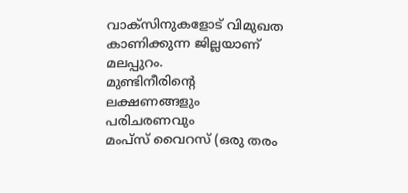വാക്‌സിനുകളോട് വിമുഖത കാണിക്കുന്ന ജില്ലയാണ് മലപ്പുറം.
മുണ്ടിനീരിന്റെ ലക്ഷണങ്ങളും പരിചരണവും
മംപ്‌സ് വൈറസ് (ഒരു തരം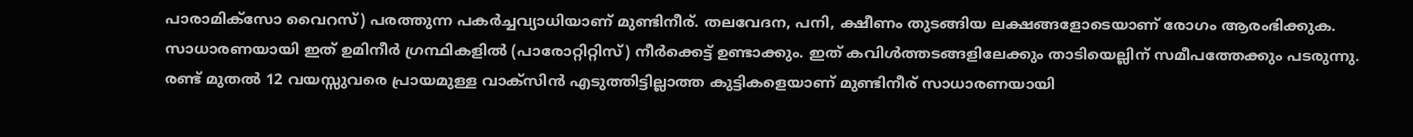പാരാമിക്‌സോ വൈറസ്) പരത്തുന്ന പകര്‍ച്ചവ്യാധിയാണ് മുണ്ടിനീര്. തലവേദന, പനി, ക്ഷീണം തുടങ്ങിയ ലക്ഷങ്ങളോടെയാണ് രോഗം ആരംഭിക്കുക. സാധാരണയായി ഇത് ഉമിനീര്‍ ഗ്രന്ഥികളില്‍ (പാരോറ്റിറ്റിസ്) നീര്‍ക്കെട്ട് ഉണ്ടാക്കും. ഇത് കവിള്‍ത്തടങ്ങളിലേക്കും താടിയെല്ലിന് സമീപത്തേക്കും പടരുന്നു. രണ്ട് മുതല്‍ 12 വയസ്സുവരെ പ്രായമുള്ള വാക്‌സിന്‍ എടുത്തിട്ടില്ലാത്ത കുട്ടികളെയാണ് മുണ്ടിനീര് സാധാരണയായി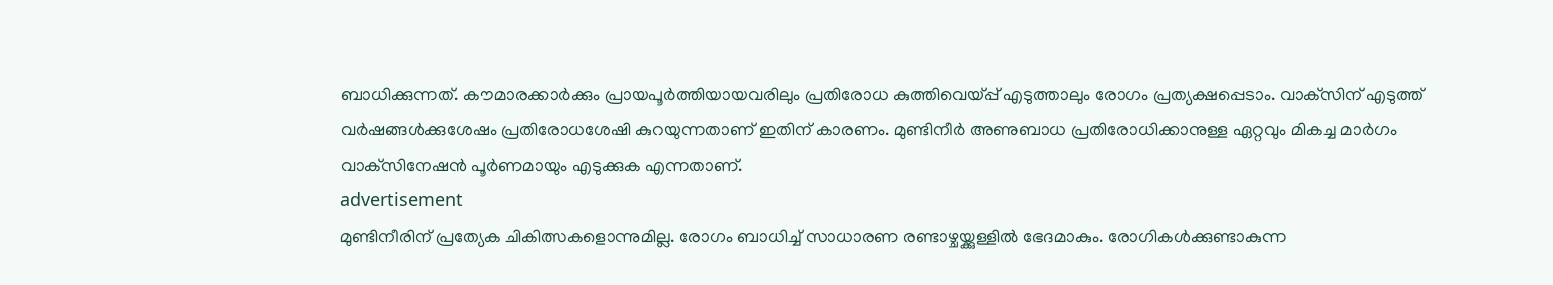ബാധിക്കുന്നത്. കൗമാരക്കാര്‍ക്കും പ്രായപൂര്‍ത്തിയായവരിലും പ്രതിരോധ കുത്തിവെയ്പ്പ് എടുത്താലും രോഗം പ്രത്യക്ഷപ്പെടാം. വാക്‌സിന് എടുത്ത് വര്‍ഷങ്ങള്‍ക്കുശേഷം പ്രതിരോധശേഷി കുറയുന്നതാണ് ഇതിന് കാരണം. മുണ്ടിനീര്‍ അണുബാധ പ്രതിരോധിക്കാനുള്ള ഏറ്റവും മികച്ച മാര്‍ഗം വാക്‌സിനേഷന്‍ പൂര്‍ണമായും എടുക്കുക എന്നതാണ്.
advertisement
മുണ്ടിനീരിന് പ്രത്യേക ചികിത്സകളൊന്നുമില്ല. രോഗം ബാധിച്ച് സാധാരണ രണ്ടാഴ്ചയ്ക്കുള്ളില്‍ ഭേദമാകും. രോഗികള്‍ക്കുണ്ടാകുന്ന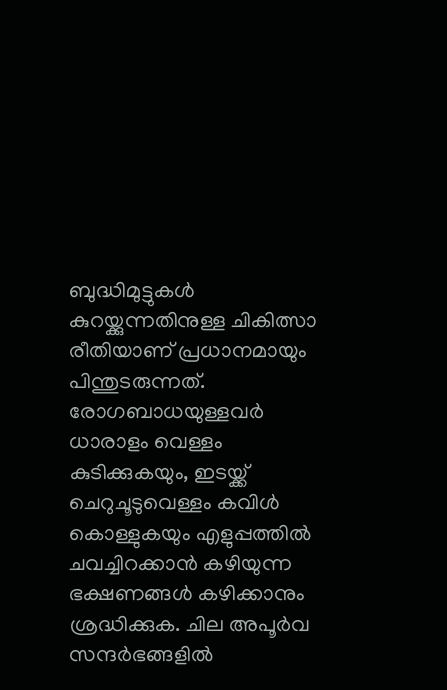ബുദ്ധിമുട്ടുകള്‍ കുറയ്ക്കുന്നതിനുള്ള ചികിത്സാ രീതിയാണ് പ്രധാനമായും പിന്തുടരുന്നത്. രോഗബാധയുള്ളവര്‍ ധാരാളം വെള്ളം കുടിക്കുകയും, ഇടയ്ക്ക് ചെറുചൂടുവെള്ളം കവിള്‍ കൊള്ളുകയും എളുപ്പത്തില്‍ ചവച്ചിറക്കാന്‍ കഴിയുന്ന ഭക്ഷണങ്ങള്‍ കഴിക്കാനും ശ്രദ്ധിക്കുക. ചില അപൂര്‍വ സന്ദര്‍ഭങ്ങളില്‍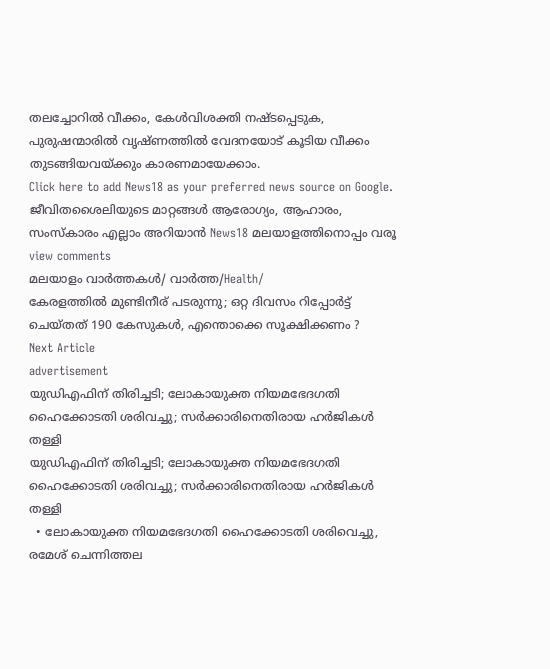തലച്ചോറില്‍ വീക്കം, കേള്‍വിശക്തി നഷ്ടപ്പെടുക, പുരുഷന്മാരില്‍ വൃഷ്ണത്തില്‍ വേദനയോട് കൂടിയ വീക്കം തുടങ്ങിയവയ്ക്കും കാരണമായേക്കാം.
Click here to add News18 as your preferred news source on Google.
ജീവിതശൈലിയുടെ മാറ്റങ്ങൾ ആരോഗ്യം, ആഹാരം, സംസ്കാരം എല്ലാം അറിയാൻ News18 മലയാളത്തിനൊപ്പം വരൂ
view comments
മലയാളം വാർത്തകൾ/ വാർത്ത/Health/
കേരളത്തിൽ മുണ്ടിനീര് പടരുന്നു; ഒറ്റ ദിവസം റിപ്പോര്‍ട്ട് ചെയ്തത് 190 കേസുകള്‍, എന്തൊക്കെ സൂക്ഷിക്കണം ?
Next Article
advertisement
യുഡിഎഫിന് തിരിച്ചടി; ലോകായുക്ത നിയമഭേദഗതി ഹൈക്കോടതി ശരിവച്ചു; സർക്കാരിനെതിരായ ഹർജികൾ തള്ളി
യുഡിഎഫിന് തിരിച്ചടി; ലോകായുക്ത നിയമഭേദഗതി ഹൈക്കോടതി ശരിവച്ചു; സർക്കാരിനെതിരായ ഹർജികൾ തള്ളി
  • ലോകായുക്ത നിയമഭേദഗതി ഹൈക്കോടതി ശരിവെച്ചു, രമേശ് ചെന്നിത്തല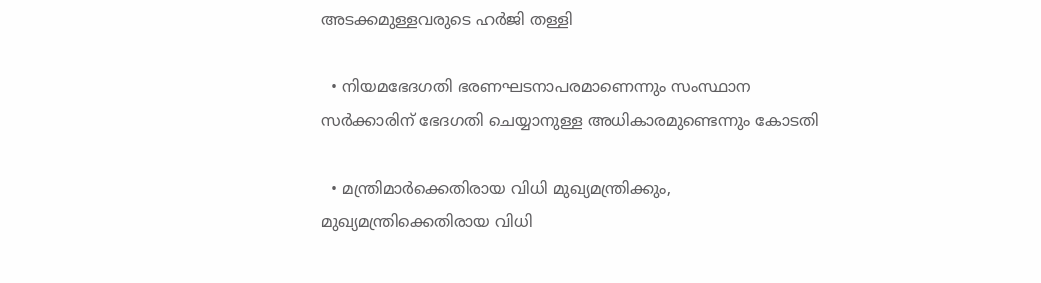അടക്കമുള്ളവരുടെ ഹർജി തള്ളി

  • നിയമഭേദഗതി ഭരണഘടനാപരമാണെന്നും സംസ്ഥാന സർക്കാരിന് ഭേദഗതി ചെയ്യാനുള്ള അധികാരമുണ്ടെന്നും കോടതി

  • മന്ത്രിമാർക്കെതിരായ വിധി മുഖ്യമന്ത്രിക്കും, മുഖ്യമന്ത്രിക്കെതിരായ വിധി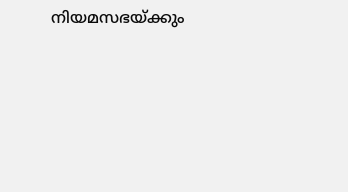നിയമസഭയ്ക്കും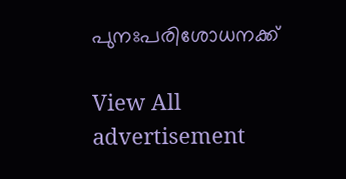പുനഃപരിശോധനക്ക്

View All
advertisement